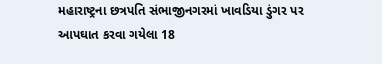મહારાષ્ટ્રના છત્રપતિ સંભાજીનગરમાં ખાવડિયા ડુંગર પર આપઘાત કરવા ગયેલા 18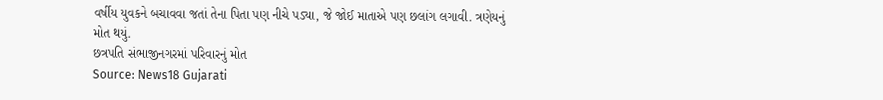વર્ષીય યુવકને બચાવવા જતાં તેના પિતા પણ નીચે પડ્યા, જે જોઈ માતાએ પણ છલાંગ લગાવી. ત્રણેયનું મોત થયું.
છત્રપતિ સંભાજીનગરમાં પરિવારનું મોત
Source: News18 Gujarati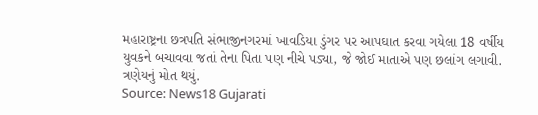મહારાષ્ટ્રના છત્રપતિ સંભાજીનગરમાં ખાવડિયા ડુંગર પર આપઘાત કરવા ગયેલા 18 વર્ષીય યુવકને બચાવવા જતાં તેના પિતા પણ નીચે પડ્યા, જે જોઈ માતાએ પણ છલાંગ લગાવી. ત્રણેયનું મોત થયું.
Source: News18 Gujarati